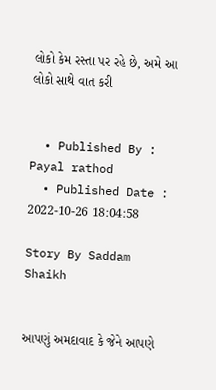લોકો કેમ રસ્તા પર રહે છે, અમે આ લોકો સાથે વાત કરી


  • Published By : Payal rathod
  • Published Date : 2022-10-26 18:04:58

Story By Saddam Shaikh


આપણું અમદાવાદ કે જેને આપણે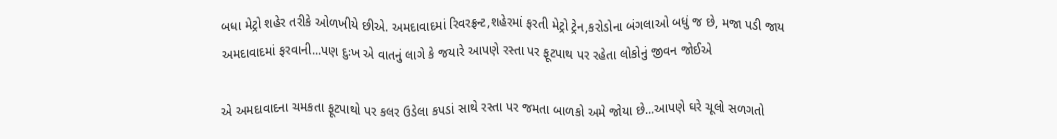બધા મેટ્રો શહેર તરીકે ઓળખીયે છીએ. અમદાવાદમાં રિવરફ્રન્ટ,શહેરમાં ફરતી મેટ્રો ટ્રેન,કરોડોના બંગલાઓ બધું જ છે, મજા પડી જાય અમદાવાદમાં ફરવાની...પણ દુઃખ એ વાતનું લાગે કે જયારે આપણે રસ્તા પર ફૂટપાથ પર રહેતા લોકોનું જીવન જોઈએ

એ અમદાવાદના ચમકતા ફૂટપાથો પર કલર ઉડેલા કપડાં સાથે રસ્તા પર જમતા બાળકો અમે જોયા છે...આપણે ઘરે ચૂલો સળગતો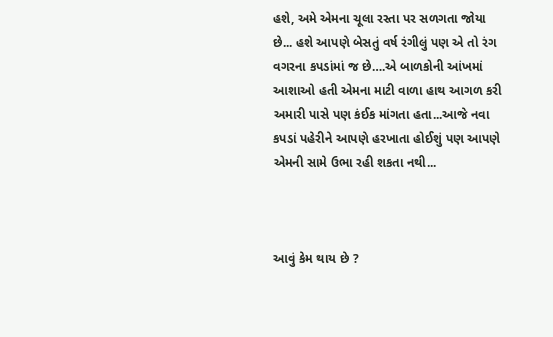હશે, અમે એમના ચૂલા રસ્તા પર સળગતા જોયા છે... હશે આપણે બેસતું વર્ષ રંગીલું પણ એ તો રંગ વગરના કપડાંમાં જ છે….એ બાળકોની આંખમાં આશાઓ હતી એમના માટી વાળા હાથ આગળ કરી અમારી પાસે પણ કંઈક માંગતા હતા...આજે નવા કપડાં પહેરીને આપણે હરખાતા હોઈશું પણ આપણે એમની સામે ઉભા રહી શકતા નથી...



આવું કેમ થાય છે ?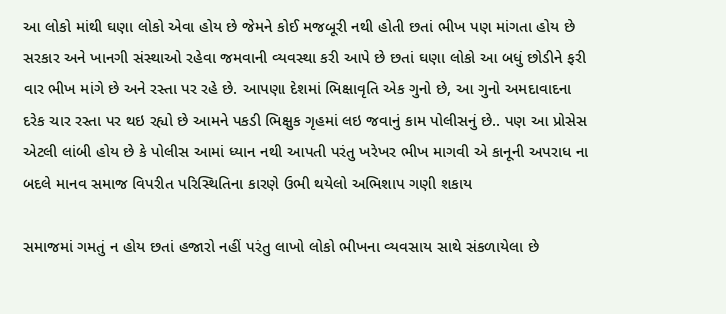આ લોકો માંથી ઘણા લોકો એવા હોય છે જેમને કોઈ મજબૂરી નથી હોતી છતાં ભીખ પણ માંગતા હોય છે સરકાર અને ખાનગી સંસ્થાઓ રહેવા જમવાની વ્યવસ્થા કરી આપે છે છતાં ઘણા લોકો આ બધું છોડીને ફરી વાર ભીખ માંગે છે અને રસ્તા પર રહે છે. આપણા દેશમાં ભિક્ષાવૃતિ એક ગુનો છે, આ ગુનો અમદાવાદના દરેક ચાર રસ્તા પર થઇ રહ્યો છે આમને પકડી ભિક્ષુક ગૃહમાં લઇ જવાનું કામ પોલીસનું છે.. પણ આ પ્રોસેસ એટલી લાંબી હોય છે કે પોલીસ આમાં ધ્યાન નથી આપતી પરંતુ ખરેખર ભીખ માગવી એ કાનૂની અપરાધ ના બદલે માનવ સમાજ વિપરીત પરિસ્થિતિના કારણે ઉભી થયેલો અભિશાપ ગણી શકાય

સમાજમાં ગમતું ન હોય છતાં હજારો નહીં પરંતુ લાખો લોકો ભીખના વ્યવસાય સાથે સંકળાયેલા છે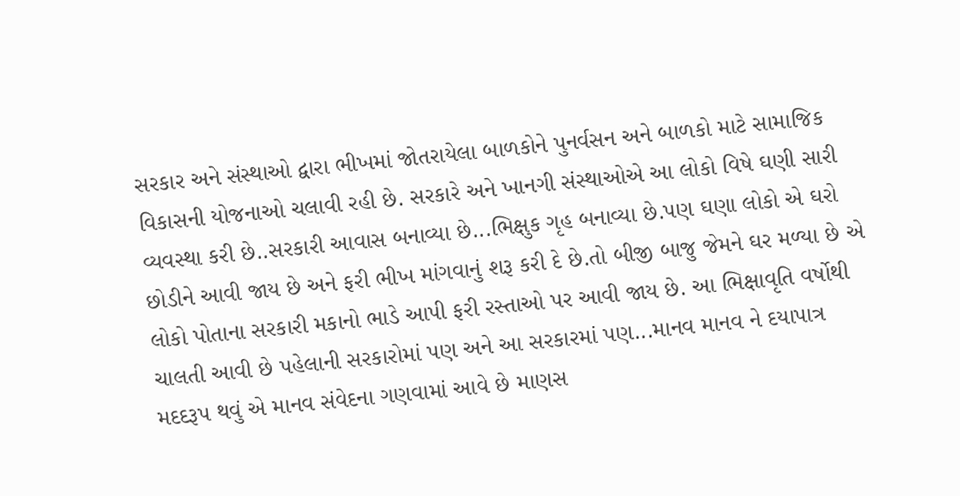સરકાર અને સંસ્થાઓ દ્વારા ભીખમાં જોતરાયેલા બાળકોને પુનર્વસન અને બાળકો માટે સામાજિક વિકાસની યોજનાઓ ચલાવી રહી છે. સરકારે અને ખાનગી સંસ્થાઓએ આ લોકો વિષે ઘણી સારી વ્યવસ્થા કરી છે..સરકારી આવાસ બનાવ્યા છે...ભિક્ષુક ગૃહ બનાવ્યા છે.પણ ઘણા લોકો એ ઘરો છોડીને આવી જાય છે અને ફરી ભીખ માંગવાનું શરૂ કરી દે છે.તો બીજી બાજુ જેમને ઘર મળ્યા છે એ લોકો પોતાના સરકારી મકાનો ભાડે આપી ફરી રસ્તાઓ પર આવી જાય છે. આ ભિક્ષાવૃતિ વર્ષોથી ચાલતી આવી છે પહેલાની સરકારોમાં પણ અને આ સરકારમાં પણ...માનવ માનવ ને દયાપાત્ર મદદરૂપ થવું એ માનવ સંવેદના ગણવામાં આવે છે માણસ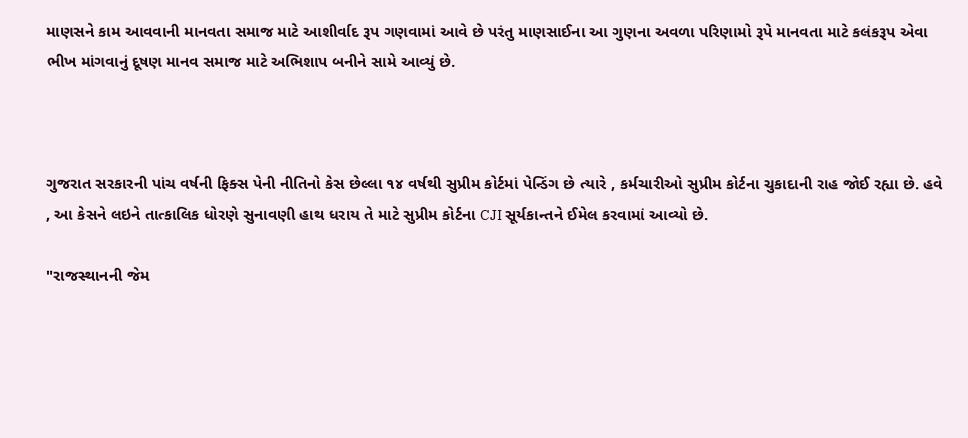માણસને કામ આવવાની માનવતા સમાજ માટે આશીર્વાદ રૂપ ગણવામાં આવે છે પરંતુ માણસાઈના આ ગુણના અવળા પરિણામો રૂપે માનવતા માટે કલંકરૂપ એવા ભીખ માંગવાનું દૂષણ માનવ સમાજ માટે અભિશાપ બનીને સામે આવ્યું છે.



ગુજરાત સરકારની પાંચ વર્ષની ફિક્સ પેની નીતિનો કેસ છેલ્લા ૧૪ વર્ષથી સુપ્રીમ કોર્ટમાં પેન્ડિંગ છે ત્યારે , કર્મચારીઓ સુપ્રીમ કોર્ટના ચુકાદાની રાહ જોઈ રહ્યા છે. હવે , આ કેસને લઇને તાત્કાલિક ધોરણે સુનાવણી હાથ ધરાય તે માટે સુપ્રીમ કોર્ટના CJI સૂર્યકાન્તને ઈમેલ કરવામાં આવ્યો છે.

"રાજસ્થાનની જેમ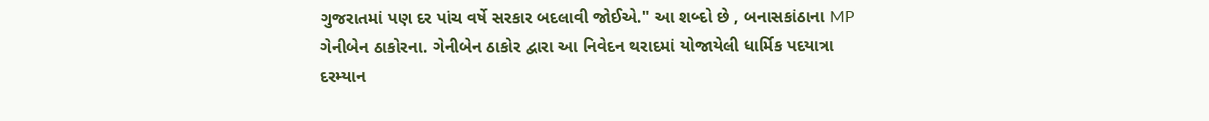ગુજરાતમાં પણ દર પાંચ વર્ષે સરકાર બદલાવી જોઈએ." આ શબ્દો છે , બનાસકાંઠાના MP ગેનીબેન ઠાકોરના. ગેનીબેન ઠાકોર દ્વારા આ નિવેદન થરાદમાં યોજાયેલી ધાર્મિક પદયાત્રા દરમ્યાન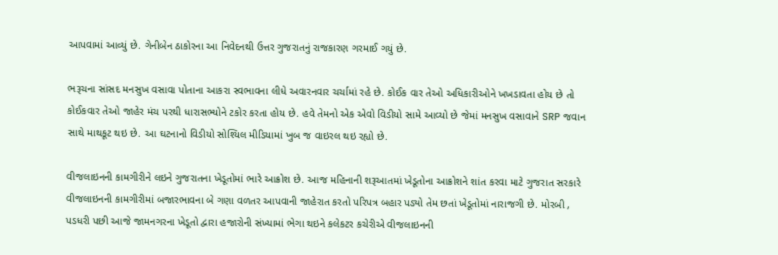આપવામાં આવ્યું છે. ગેનીબેન ઠાકોરના આ નિવેદનથી ઉત્તર ગુજરાતનું રાજકારણ ગરમાઈ ગયું છે.

ભરૂચના સાંસદ મનસુખ વસાવા પોતાના આકરા સ્વભાવના લીધે અવારનવાર ચર્ચામાં રહે છે. કોઈક વાર તેઓ અધિકારીઓને ખખડાવતા હોય છે તો કોઈકવાર તેઓ જાહેર મંચ પરથી ધારાસભ્યોને ટકોર કરતા હોય છે. હવે તેમનો એક એવો વિડીયો સામે આવ્યો છે જેમાં મનસુખ વસાવાને SRP જવાન સાથે માથકૂટ થઇ છે. આ ઘટનાનો વિડીયો સોશ્યિલ મીડિયામાં ખુબ જ વાઇરલ થઇ રહ્યો છે.

વીજલાઇનની કામગીરીને લઇને ગુજરાતના ખેડૂતોમાં ભારે આક્રોશ છે. આજ મહિનાની શરૂઆતમાં ખેડૂતોના આક્રોશને શાંત કરવા માટે ગુજરાત સરકારે વીજલાઇનની કામગીરીમાં બજારભાવના બે ગણા વળતર આપવાની જાહેરાત કરતો પરિપત્ર બહાર પડ્યો તેમ છતાં ખેડૂતોમાં નારાજગી છે. મોરબી , પડધરી પછી આજે જામનગરના ખેડૂતો દ્વારા હજારોની સંખ્યામાં ભેગા થઇને કલેકટર કચેરીએ વીજલાઇનની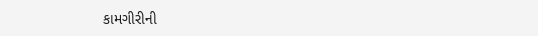કામગીરીની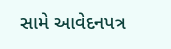સામે આવેદનપત્ર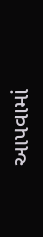આપવામાં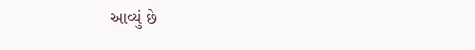આવ્યું છે